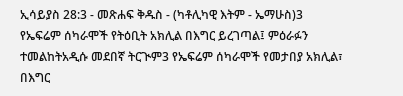ኢሳይያስ 28:3 - መጽሐፍ ቅዱስ - (ካቶሊካዊ እትም - ኤማሁስ)3 የኤፍሬም ሰካራሞች የትዕቢት አክሊል በእግር ይረገጣል፤ ምዕራፉን ተመልከትአዲሱ መደበኛ ትርጒም3 የኤፍሬም ሰካራሞች የመታበያ አክሊል፣ በእግር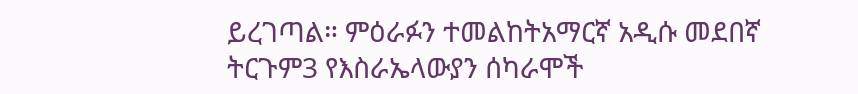ይረገጣል። ምዕራፉን ተመልከትአማርኛ አዲሱ መደበኛ ትርጉም3 የእስራኤላውያን ሰካራሞች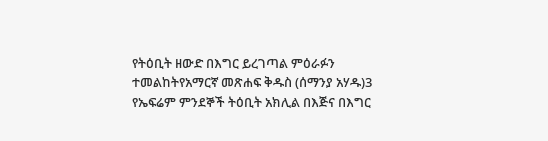የትዕቢት ዘውድ በእግር ይረገጣል ምዕራፉን ተመልከትየአማርኛ መጽሐፍ ቅዱስ (ሰማንያ አሃዱ)3 የኤፍሬም ምንደኞች ትዕቢት አክሊል በእጅና በእግር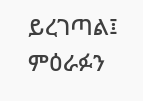ይረገጣል፤ ምዕራፉን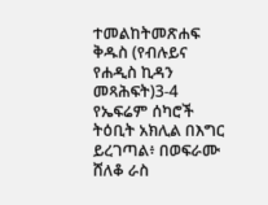ተመልከትመጽሐፍ ቅዱስ (የብሉይና የሐዲስ ኪዳን መጻሕፍት)3-4 የኤፍሬም ሰካሮች ትዕቢት አክሊል በእግር ይረገጣል፥ በወፍራሙ ሸለቆ ራስ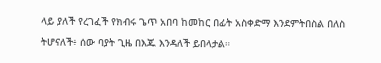ላይ ያለች የረገፈች የክብሩ ጌጥ አበባ ከመከር በፊት አስቀድማ እንደምትበስል በለስ ትሆናለች፥ ሰው ባያት ጊዜ በእጁ እንዳለች ይበላታል።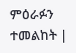ምዕራፉን ተመልከት |